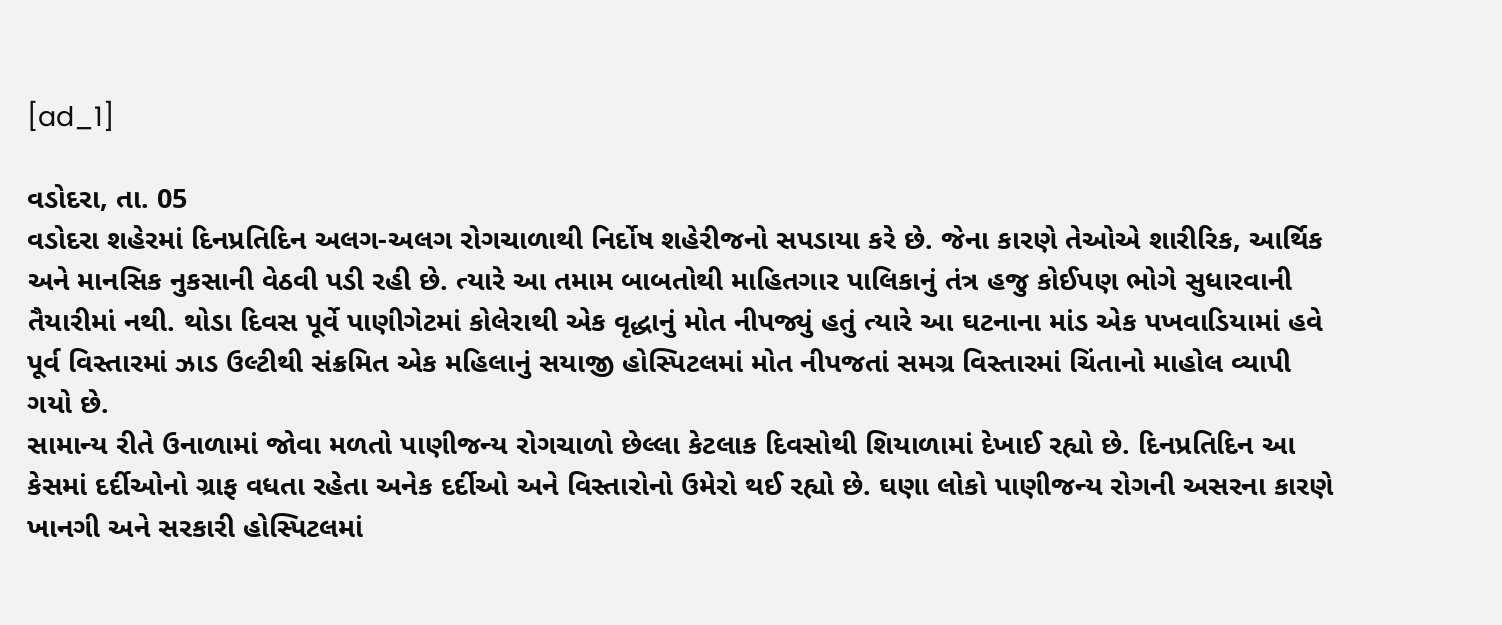[ad_1]

વડોદરા, તા. 05
વડોદરા શહેરમાં દિનપ્રતિદિન અલગ-અલગ રોગચાળાથી નિર્દોષ શહેરીજનો સપડાયા કરે છે. જેના કારણે તેઓએ શારીરિક, આર્થિક અને માનસિક નુકસાની વેઠવી પડી રહી છે. ત્યારે આ તમામ બાબતોથી માહિતગાર પાલિકાનું તંત્ર હજુ કોઈપણ ભોગે સુધારવાની તૈયારીમાં નથી. થોડા દિવસ પૂર્વે પાણીગેટમાં કોલેરાથી એક વૃદ્ધાનું મોત નીપજ્યું હતું ત્યારે આ ઘટનાના માંડ એક પખવાડિયામાં હવે પૂર્વ વિસ્તારમાં ઝાડ ઉલ્ટીથી સંક્રમિત એક મહિલાનું સયાજી હોસ્પિટલમાં મોત નીપજતાં સમગ્ર વિસ્તારમાં ચિંતાનો માહોલ વ્યાપી ગયો છે.
સામાન્ય રીતે ઉનાળામાં જોવા મળતો પાણીજન્ય રોગચાળો છેલ્લા કેટલાક દિવસોથી શિયાળામાં દેખાઈ રહ્યો છે. દિનપ્રતિદિન આ કેસમાં દર્દીઓનો ગ્રાફ વધતા રહેતા અનેક દર્દીઓ અને વિસ્તારોનો ઉમેરો થઈ રહ્યો છે. ઘણા લોકો પાણીજન્ય રોગની અસરના કારણે ખાનગી અને સરકારી હોસ્પિટલમાં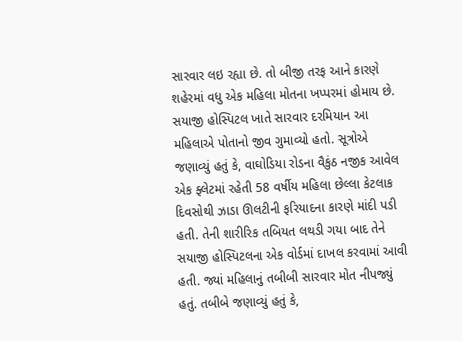સારવાર લઇ રહ્યા છે. તો બીજી તરફ આને કારણે શહેરમાં વધુ એક મહિલા મોતના ખપ્પરમાં હોમાય છે. સયાજી હોસ્પિટલ ખાતે સારવાર દરમિયાન આ મહિલાએ પોતાનો જીવ ગુમાવ્યો હતો. સૂત્રોએ જણાવ્યું હતું કે, વાઘોડિયા રોડના વૈકુંઠ નજીક આવેલ એક ફ્લેટમાં રહેતી 58 વર્ષીય મહિલા છેલ્લા કેટલાક દિવસોથી ઝાડા ઊલટીની ફરિયાદના કારણે માંદી પડી હતી. તેની શારીરિક તબિયત લથડી ગયા બાદ તેને સયાજી હોસ્પિટલના એક વોર્ડમાં દાખલ કરવામાં આવી હતી. જ્યાં મહિલાનું તબીબી સારવાર મોત નીપજ્યું હતું. તબીબે જણાવ્યું હતું કે,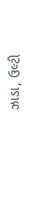ઝાડા, ઉલ્ટી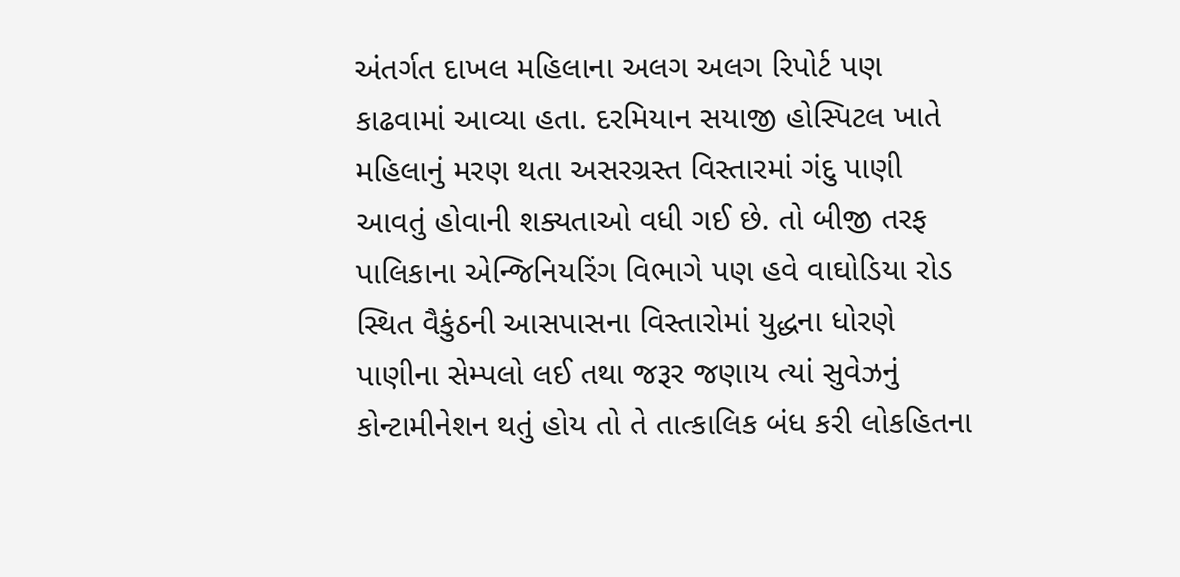અંતર્ગત દાખલ મહિલાના અલગ અલગ રિપોર્ટ પણ કાઢવામાં આવ્યા હતા. દરમિયાન સયાજી હોસ્પિટલ ખાતે મહિલાનું મરણ થતા અસરગ્રસ્ત વિસ્તારમાં ગંદુ પાણી આવતું હોવાની શક્યતાઓ વધી ગઈ છે. તો બીજી તરફ પાલિકાના એન્જિનિયરિંગ વિભાગે પણ હવે વાઘોડિયા રોડ સ્થિત વૈકુંઠની આસપાસના વિસ્તારોમાં યુદ્ધના ધોરણે પાણીના સેમ્પલો લઈ તથા જરૂર જણાય ત્યાં સુવેઝનું કોન્ટામીનેશન થતું હોય તો તે તાત્કાલિક બંધ કરી લોકહિતના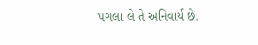પગલા લે તે અનિવાર્ય છે.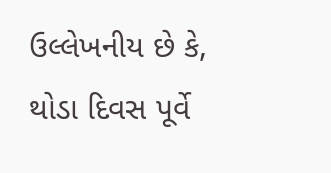ઉલ્લેખનીય છે કે, થોડા દિવસ પૂર્વે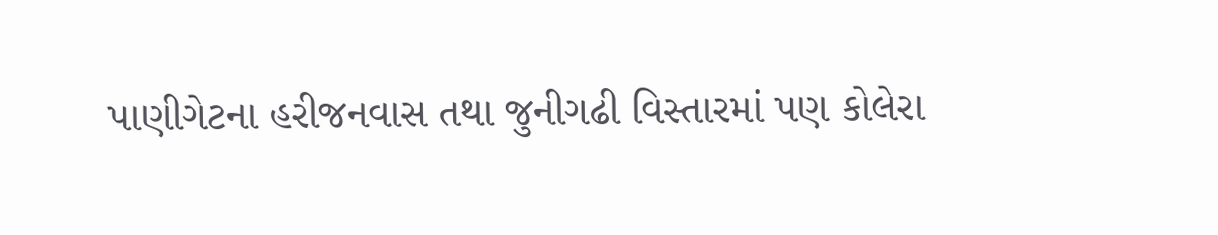પાણીગેટના હરીજનવાસ તથા જુનીગઢી વિસ્તારમાં પણ કોલેરા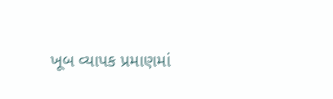ખૂબ વ્યાપક પ્રમાણમાં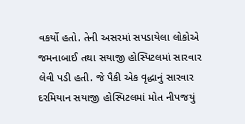વકર્યો હતો. તેની અસરમાં સપડાયેલા લોકોએ જમનાબાઈ તથા સયાજી હોસ્પિટલમાં સારવાર લેવી પડી હતી. જે પૈકી એક વૃદ્ધાનું સારવાર દરમિયાન સયાજી હોસ્પિટલમાં મોત નીપજયું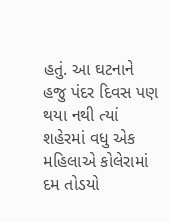હતું. આ ઘટનાને હજુ પંદર દિવસ પણ થયા નથી ત્યાં શહેરમાં વધુ એક મહિલાએ કોલેરામાં દમ તોડયો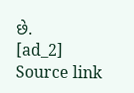છે.
[ad_2]
Source link